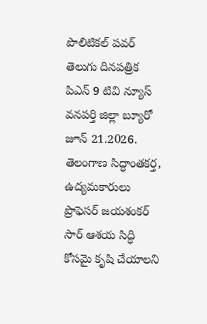పొలిటికల్ పవర్ తెలుగు దినపత్రిక పిఎన్ 9 టివి న్యూస్ వనపర్తి జిల్లా బ్యూరో జూన్ 21.2026.
తెలంగాణ సిద్ధాంతకర్త, ఉద్యమకారులు ప్రొఫెసర్ జయశంకర్ సార్ ఆశయ సిద్ధి కోసమై కృషి చేయాలని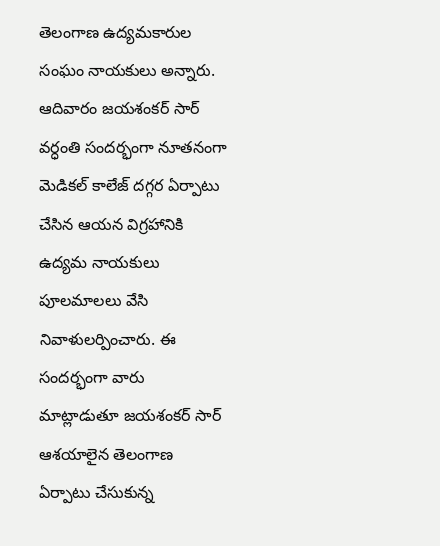తెలంగాణ ఉద్యమకారుల సంఘం నాయకులు అన్నారు. ఆదివారం జయశంకర్ సార్ వర్ధంతి సందర్భంగా నూతనంగా మెడికల్ కాలేజ్ దగ్గర ఏర్పాటు చేసిన ఆయన విగ్రహానికి ఉద్యమ నాయకులు పూలమాలలు వేసి నివాళులర్పించారు. ఈ సందర్భంగా వారు మాట్లాడుతూ జయశంకర్ సార్ ఆశయాలైన తెలంగాణ ఏర్పాటు చేసుకున్న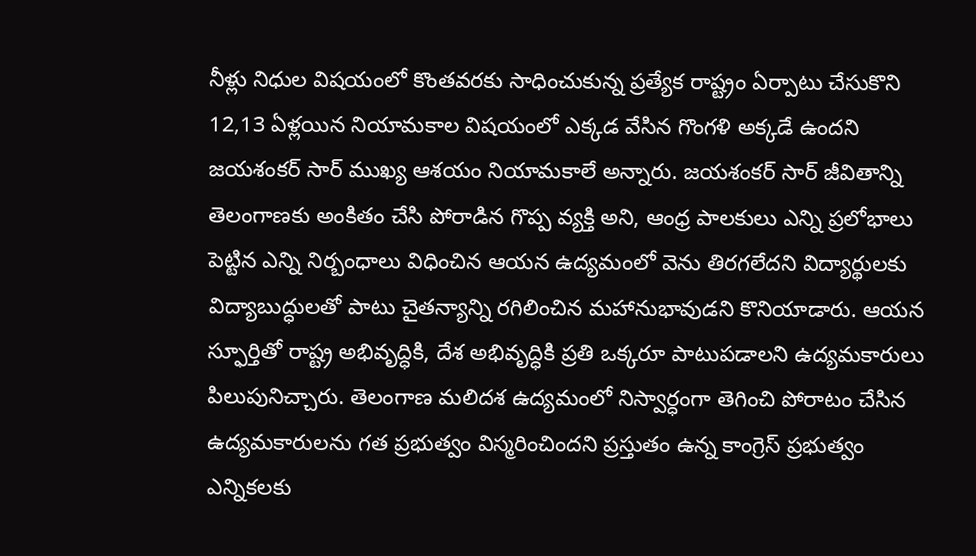నీళ్లు నిధుల విషయంలో కొంతవరకు సాధించుకున్న ప్రత్యేక రాష్ట్రం ఏర్పాటు చేసుకొని 12,13 ఏళ్లయిన నియామకాల విషయంలో ఎక్కడ వేసిన గొంగళి అక్కడే ఉందని జయశంకర్ సార్ ముఖ్య ఆశయం నియామకాలే అన్నారు. జయశంకర్ సార్ జీవితాన్ని తెలంగాణకు అంకితం చేసి పోరాడిన గొప్ప వ్యక్తి అని, ఆంధ్ర పాలకులు ఎన్ని ప్రలోభాలు పెట్టిన ఎన్ని నిర్బంధాలు విధించిన ఆయన ఉద్యమంలో వెను తిరగలేదని విద్యార్థులకు విద్యాబుద్ధులతో పాటు చైతన్యాన్ని రగిలించిన మహానుభావుడని కొనియాడారు. ఆయన స్ఫూర్తితో రాష్ట్ర అభివృద్ధికి, దేశ అభివృద్ధికి ప్రతి ఒక్కరూ పాటుపడాలని ఉద్యమకారులు పిలుపునిచ్చారు. తెలంగాణ మలిదశ ఉద్యమంలో నిస్వార్ధంగా తెగించి పోరాటం చేసిన ఉద్యమకారులను గత ప్రభుత్వం విస్మరించిందని ప్రస్తుతం ఉన్న కాంగ్రెస్ ప్రభుత్వం ఎన్నికలకు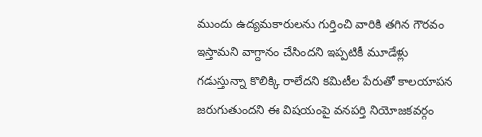ముందు ఉద్యమకారులను గుర్తించి వారికి తగిన గౌరవం ఇస్తామని వాగ్దానం చేసిందని ఇప్పటికీ మూడేళ్లు గడుస్తున్నా కొలిక్కి రాలేదని కమిటీల పేరుతో కాలయాపన జరుగుతుందని ఈ విషయంపై వనపర్తి నియోజకవర్గం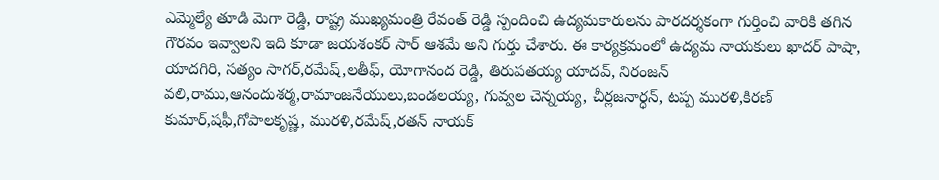ఎమ్మెల్యే తూడి మెగా రెడ్డి, రాష్ట్ర ముఖ్యమంత్రి రేవంత్ రెడ్డి స్పందించి ఉద్యమకారులను పారదర్శకంగా గుర్తించి వారికి తగిన గౌరవం ఇవ్వాలని ఇది కూడా జయశంకర్ సార్ ఆశమే అని గుర్తు చేశారు. ఈ కార్యక్రమంలో ఉద్యమ నాయకులు ఖాదర్ పాషా, యాదగిరి, సత్యం సాగర్,రమేష్,లతీఫ్, యోగానంద రెడ్డి, తిరుపతయ్య యాదవ్, నిరంజన్ వలి,రాము,ఆనందుశర్మ,రామాంజనేయులు,బండలయ్య, గువ్వల చెన్నయ్య, చీర్లజనార్ధన్, టప్ప మురళి,కిరణ్ కుమార్,షఫీ,గోపాలకృష్ణ, మురళి,రమేష్,రతన్ నాయక్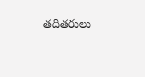తదితరులు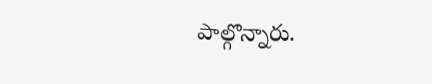పాల్గొన్నారు.